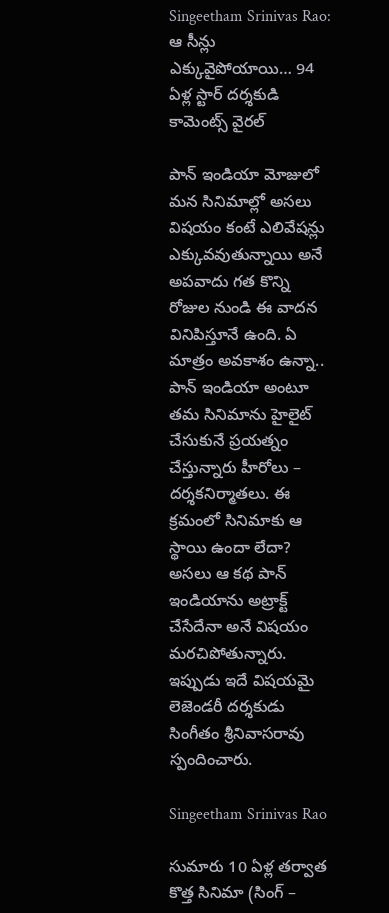Singeetham Srinivas Rao: ఆ సీన్లు ఎక్కువైపోయాయి… 94 ఏళ్ల స్టార్‌ దర్శకుడి కామెంట్స్‌ వైరల్‌

పాన్‌ ఇండియా మోజులో మన సినిమాల్లో అసలు విషయం కంటే ఎలివేషన్లు ఎక్కువవుతున్నాయి అనే అపవాదు గత కొన్ని రోజుల నుండి ఈ వాదన వినిపిస్తూనే ఉంది. ఏ మాత్రం అవకాశం ఉన్నా.. పాన్‌ ఇండియా అంటూ తమ సినిమాను హైలైట్‌ చేసుకునే ప్రయత్నం చేస్తున్నారు హీరోలు – దర్శకనిర్మాతలు. ఈ క్రమంలో సినిమాకు ఆ స్థాయి ఉందా లేదా? అసలు ఆ కథ పాన్‌ ఇండియాను అట్రాక్ట్‌ చేసేదేనా అనే విషయం మరచిపోతున్నారు. ఇప్పుడు ఇదే విషయమై లెజెండరీ దర్శకుడు సింగీతం శ్రీనివాసరావు స్పందించారు.

Singeetham Srinivas Rao

సుమారు 10 ఏళ్ల తర్వాత కొత్త సినిమా (సింగ్‌ –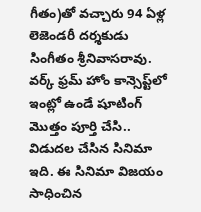గీతం)తో వచ్చారు 94 ఏళ్ల లెజెండరీ దర్శకుడు సింగీతం శ్రీనివాసరావు. వర్క్ ఫ్రమ్‌ హోం కాన్సెప్ట్‌లో ఇంట్లో ఉండే షూటింగ్‌ మొత్తం పూర్తి చేసి.. విడుదల చేసిన సినిమా ఇది. ఈ సినిమా విజయం సాధించిన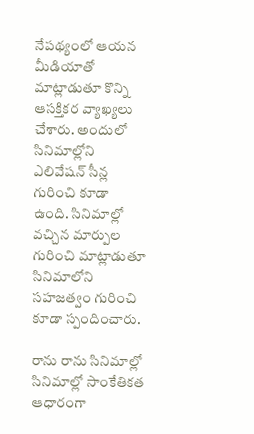నేపథ్యంలో ఆయన మీడియాతో మాట్లాడుతూ కొన్ని ఆసక్తికర వ్యాఖ్యలు చేశారు. అందులో సినిమాల్లోని ఎలివేషన్‌ సీన్ల గురించి కూడా ఉంది. సినిమాల్లో వచ్చిన మార్పుల గురించి మాట్లాడుతూ సినిమాలోని సహజత్వం గురించి కూడా స్పందించారు.

రాను రాను సినిమాల్లో సినిమాల్లో సాంకేతికత ఆధారంగా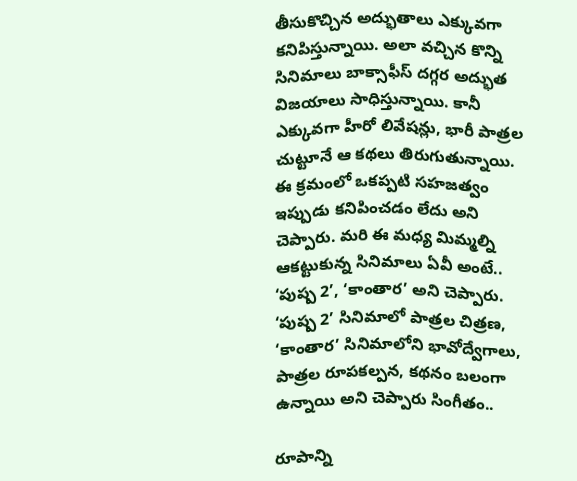తీసుకొచ్చిన అద్భుతాలు ఎక్కువగా కనిపిస్తున్నాయి. అలా వచ్చిన కొన్ని సినిమాలు బాక్సాఫీస్‌ దగ్గర అద్భుత విజయాలు సాధిస్తున్నాయి. కానీ ఎక్కువగా హీరో లివేషన్లు, భారీ పాత్రల చుట్టూనే ఆ కథలు తిరుగుతున్నాయి. ఈ క్రమంలో ఒకప్పటి సహజత్వం ఇప్పుడు కనిపించడం లేదు అని చెప్పారు. మరి ఈ మధ్య మిమ్మల్ని ఆకట్టుకున్న సినిమాలు ఏవీ అంటే.. ‘పుష్ప 2’, ‘కాంతార’ అని చెప్పారు. ‘పుష్ప 2’ సినిమాలో పాత్రల చిత్రణ, ‘కాంతార’ సినిమాలోని భావోద్వేగాలు, పాత్రల రూపకల్పన, కథనం బలంగా ఉన్నాయి అని చెప్పారు సింగీతం..

రూపాన్ని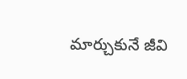మార్చుకునే జీవి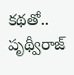కథతో.. పృథ్వీరాజ్‌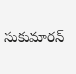సుకుమారన్‌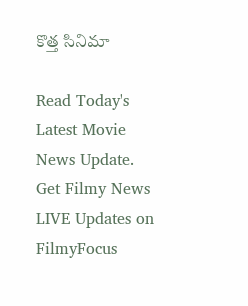కొత్త సినిమా

Read Today's Latest Movie News Update. Get Filmy News LIVE Updates on FilmyFocus